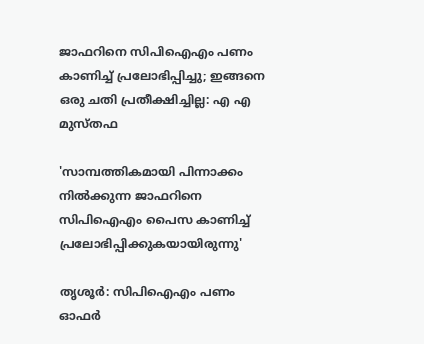ജാഫറിനെ സിപിഐഎം പണം കാണിച്ച് പ്രലോഭിപ്പിച്ചു; ഇങ്ങനെ ഒരു ചതി പ്രതീക്ഷിച്ചില്ല: എ എ മുസ്തഫ

'സാമ്പത്തികമായി പിന്നാക്കം നിൽക്കുന്ന ജാഫറിനെ സിപിഐഎം പൈസ കാണിച്ച് പ്രലോഭിപ്പിക്കുകയായിരുന്നു'

തൃശൂര്‍: സിപിഐഎം പണം ഓഫര്‍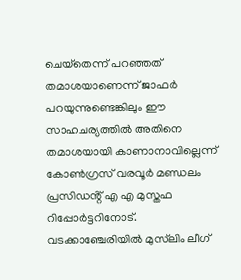ചെയ്‌തെന്ന് പറഞ്ഞത് തമാശയാണെന്ന് ജാഫര്‍ പറയുന്നുണ്ടെങ്കിലും ഈ സാഹചര്യത്തില്‍ അതിനെ തമാശയായി കാണാനാവില്ലെന്ന് കോൺഗ്രസ് വരവൂർ മണ്ഡലം പ്രസിഡൻ്റ് എ എ മുസ്തഫ റിപ്പോര്‍ട്ടറിനോട്. വടക്കാഞ്ചേരിയില്‍ മുസ്‌ലിം ലീഗ്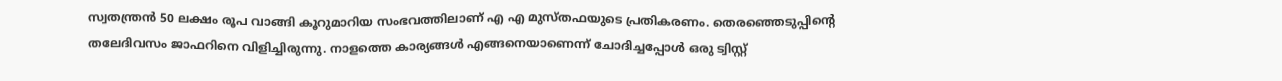സ്വതന്ത്രന്‍ 50 ലക്ഷം രൂപ വാങ്ങി കൂറുമാറിയ സംഭവത്തിലാണ് എ എ മുസ്തഫയുടെ പ്രതികരണം. തെരഞ്ഞെടുപ്പിന്റെ തലേദിവസം ജാഫറിനെ വിളിച്ചിരുന്നു. നാളത്തെ കാര്യങ്ങള്‍ എങ്ങനെയാണെന്ന് ചോദിച്ചപ്പോള്‍ ഒരു ട്വിസ്റ്റ്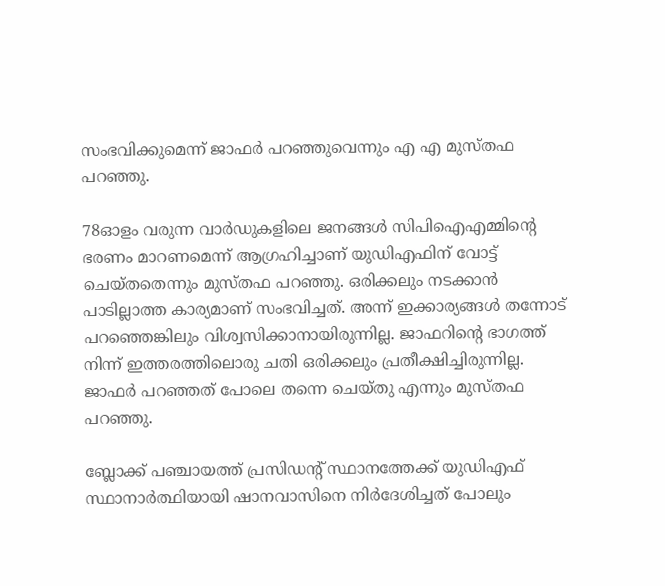സംഭവിക്കുമെന്ന് ജാഫര്‍ പറഞ്ഞുവെന്നും എ എ മുസ്തഫ പറഞ്ഞു.

78ഓളം വരുന്ന വാര്‍ഡുകളിലെ ജനങ്ങള്‍ സിപിഐഎമ്മിന്റെ ഭരണം മാറണമെന്ന് ആഗ്രഹിച്ചാണ് യുഡിഎഫിന് വോട്ട് ചെയ്തതെന്നും മുസ്തഫ പറഞ്ഞു. ഒരിക്കലും നടക്കാന്‍ പാടില്ലാത്ത കാര്യമാണ് സംഭവിച്ചത്. അന്ന് ഇക്കാര്യങ്ങള്‍ തന്നോട് പറഞ്ഞെങ്കിലും വിശ്വസിക്കാനായിരുന്നില്ല. ജാഫറിന്റെ ഭാഗത്ത് നിന്ന് ഇത്തരത്തിലൊരു ചതി ഒരിക്കലും പ്രതീക്ഷിച്ചിരുന്നില്ല. ജാഫര്‍ പറഞ്ഞത് പോലെ തന്നെ ചെയ്തു എന്നും മുസ്തഫ പറഞ്ഞു.

ബ്ലോക്ക് പഞ്ചായത്ത് പ്രസിഡന്റ് സ്ഥാനത്തേക്ക് യുഡിഎഫ് സ്ഥാനാര്‍ത്ഥിയായി ഷാനവാസിനെ നിര്‍ദേശിച്ചത് പോലും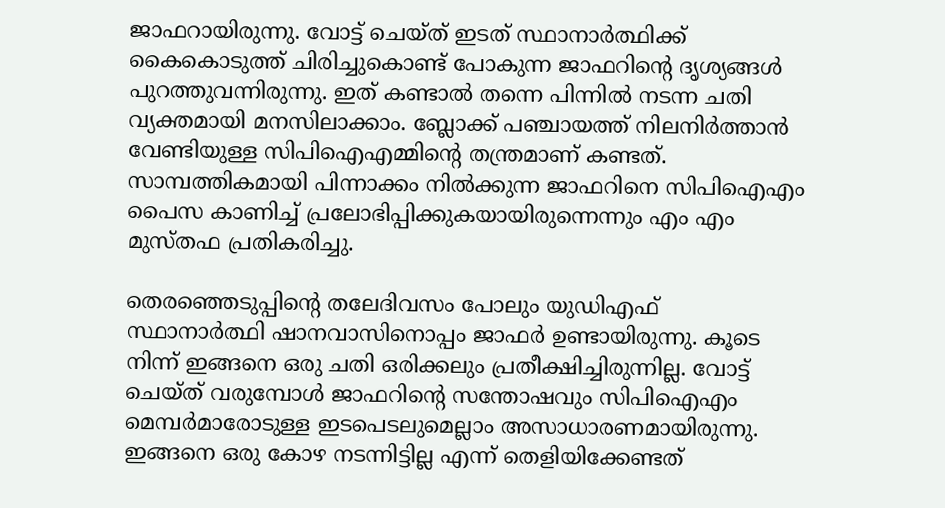ജാഫറായിരുന്നു. വോട്ട് ചെയ്ത് ഇടത് സ്ഥാനാര്‍ത്ഥിക്ക് കൈകൊടുത്ത് ചിരിച്ചുകൊണ്ട് പോകുന്ന ജാഫറിന്റെ ദൃശ്യങ്ങള്‍ പുറത്തുവന്നിരുന്നു. ഇത് കണ്ടാല്‍ തന്നെ പിന്നില്‍ നടന്ന ചതി വ്യക്തമായി മനസിലാക്കാം. ബ്ലോക്ക് പഞ്ചായത്ത് നിലനിര്‍ത്താന്‍ വേണ്ടിയുള്ള സിപിഐഎമ്മിന്റെ തന്ത്രമാണ് കണ്ടത്. സാമ്പത്തികമായി പിന്നാക്കം നിൽക്കുന്ന ജാഫറിനെ സിപിഐഎം പൈസ കാണിച്ച് പ്രലോഭിപ്പിക്കുകയായിരുന്നെന്നും എം എം മുസ്തഫ പ്രതികരിച്ചു.

തെരഞ്ഞെടുപ്പിന്റെ തലേദിവസം പോലും യുഡിഎഫ് സ്ഥാനാര്‍ത്ഥി ഷാനവാസിനൊപ്പം ജാഫര്‍ ഉണ്ടായിരുന്നു. കൂടെ നിന്ന് ഇങ്ങനെ ഒരു ചതി ഒരിക്കലും പ്രതീക്ഷിച്ചിരുന്നില്ല. വോട്ട് ചെയ്ത് വരുമ്പോള്‍ ജാഫറിന്റെ സന്തോഷവും സിപിഐഎം മെമ്പര്‍മാരോടുള്ള ഇടപെടലുമെല്ലാം അസാധാരണമായിരുന്നു. ഇങ്ങനെ ഒരു കോഴ നടന്നിട്ടില്ല എന്ന് തെളിയിക്കേണ്ടത്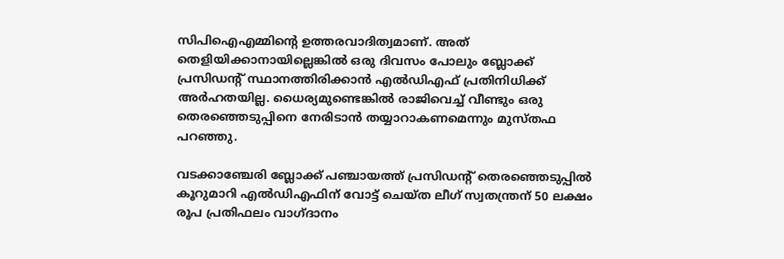സിപിഐഎമ്മിന്റെ ഉത്തരവാദിത്വമാണ്. അത് തെളിയിക്കാനായില്ലെങ്കില്‍ ഒരു ദിവസം പോലും ബ്ലോക്ക് പ്രസിഡന്റ് സ്ഥാനത്തിരിക്കാന്‍ എല്‍ഡിഎഫ് പ്രതിനിധിക്ക് അര്‍ഹതയില്ല. ധൈര്യമുണ്ടെങ്കില്‍ രാജിവെച്ച് വീണ്ടും ഒരു തെരഞ്ഞെടുപ്പിനെ നേരിടാന്‍ തയ്യാറാകണമെന്നും മുസ്തഫ പറഞ്ഞു.

വടക്കാഞ്ചേരി ബ്ലോക്ക് പഞ്ചായത്ത് പ്രസിഡന്റ് തെരഞ്ഞെടുപ്പില്‍ കൂറുമാറി എല്‍ഡിഎഫിന് വോട്ട് ചെയ്ത ലീഗ് സ്വതന്ത്രന് 50 ലക്ഷം രൂപ പ്രതിഫലം വാഗ്ദാനം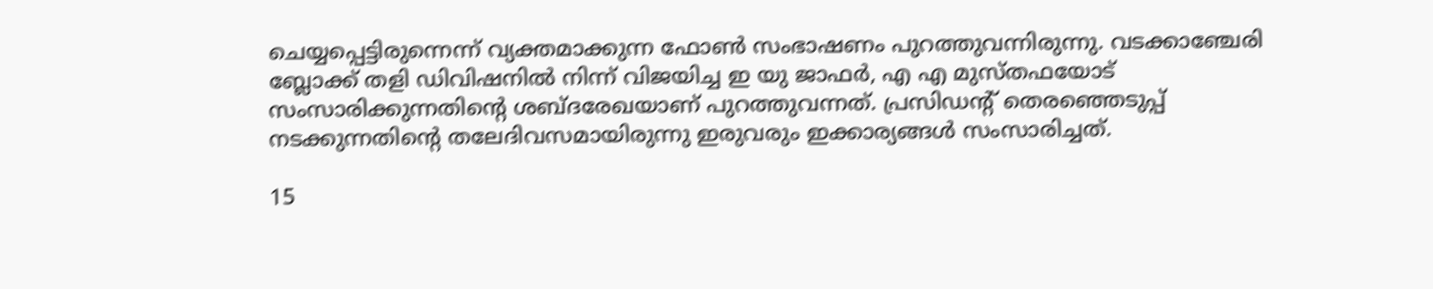ചെയ്യപ്പെട്ടിരുന്നെന്ന് വ്യക്തമാക്കുന്ന ഫോണ്‍ സംഭാഷണം പുറത്തുവന്നിരുന്നു. വടക്കാഞ്ചേരി ബ്ലോക്ക് തളി ഡിവിഷനില്‍ നിന്ന് വിജയിച്ച ഇ യു ജാഫര്‍, എ എ മുസ്തഫയോട് സംസാരിക്കുന്നതിന്റെ ശബ്ദരേഖയാണ് പുറത്തുവന്നത്. പ്രസിഡന്റ് തെരഞ്ഞെടുപ്പ് നടക്കുന്നതിന്റെ തലേദിവസമായിരുന്നു ഇരുവരും ഇക്കാര്യങ്ങൾ സംസാരിച്ചത്.

15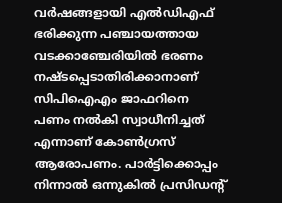വര്‍ഷങ്ങളായി എല്‍ഡിഎഫ് ഭരിക്കുന്ന പഞ്ചായത്തായ വടക്കാഞ്ചേരിയില്‍ ഭരണം നഷ്ടപ്പെടാതിരിക്കാനാണ് സിപിഐഎം ജാഫറിനെ പണം നല്‍കി സ്വാധീനിച്ചത് എന്നാണ് കോണ്‍ഗ്രസ് ആരോപണം. പാര്‍ട്ടിക്കൊപ്പം നിന്നാല്‍ ഒന്നുകില്‍ പ്രസിഡന്റ്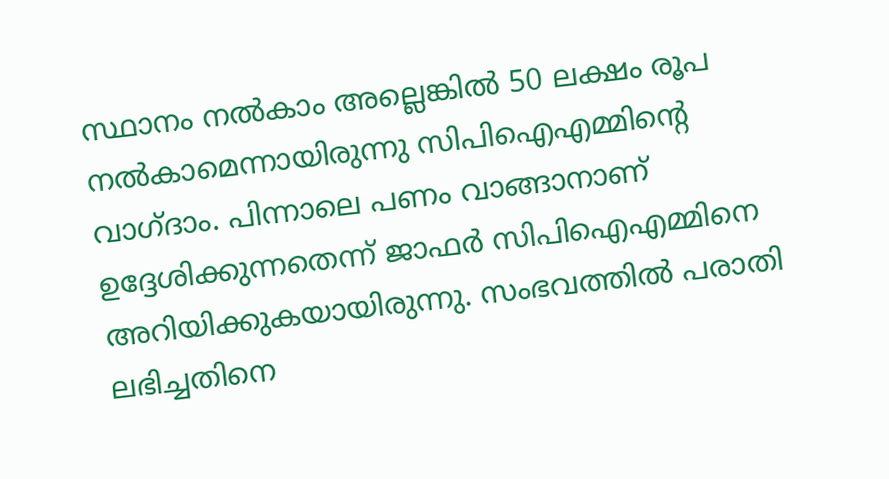സ്ഥാനം നല്‍കാം അല്ലെങ്കില്‍ 50 ലക്ഷം രൂപ നല്‍കാമെന്നായിരുന്നു സിപിഐഎമ്മിന്റെ വാഗ്ദാം. പിന്നാലെ പണം വാങ്ങാനാണ് ഉദ്ദേശിക്കുന്നതെന്ന് ജാഫര്‍ സിപിഐഎമ്മിനെ അറിയിക്കുകയായിരുന്നു. സംഭവത്തില്‍ പരാതി ലഭിച്ചതിനെ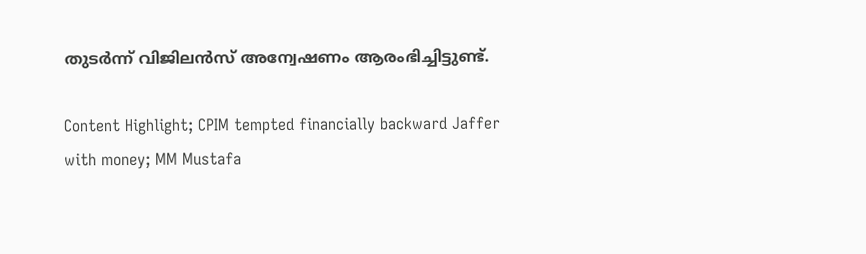തുടര്‍ന്ന് വിജിലന്‍സ് അന്വേഷണം ആരംഭിച്ചിട്ടുണ്ട്.

Content Highlight; CPIM tempted financially backward Jaffer with money; MM Mustafa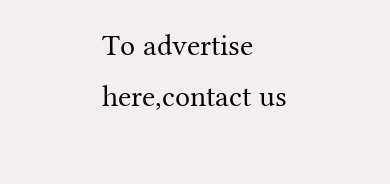To advertise here,contact us